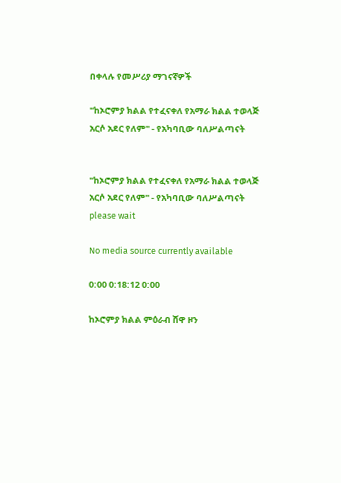በቀላሉ የመሥሪያ ማገናኛዎች

"ከኦሮምያ ክልል የተፈናቀለ የአማራ ክልል ተወላጅ አርሶ አደር የለም" - የአካባቢው ባለሥልጣናት


"ከኦሮምያ ክልል የተፈናቀለ የአማራ ክልል ተወላጅ አርሶ አደር የለም" - የአካባቢው ባለሥልጣናት
please wait

No media source currently available

0:00 0:18:12 0:00

ከኦሮምያ ክልል ምዕራብ ሸዋ ዞን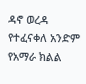ዳኖ ወረዳ የተፈናቀለ አንድም የአማራ ክልል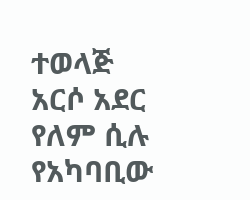ተወላጅ አርሶ አደር የለም ሲሉ የአካባቢው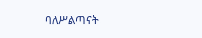ባለሥልጣናት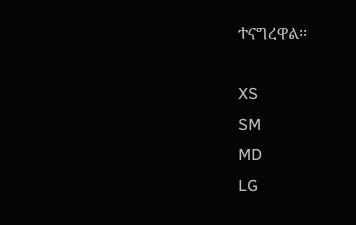ተናግረዋል፡፡

XS
SM
MD
LG